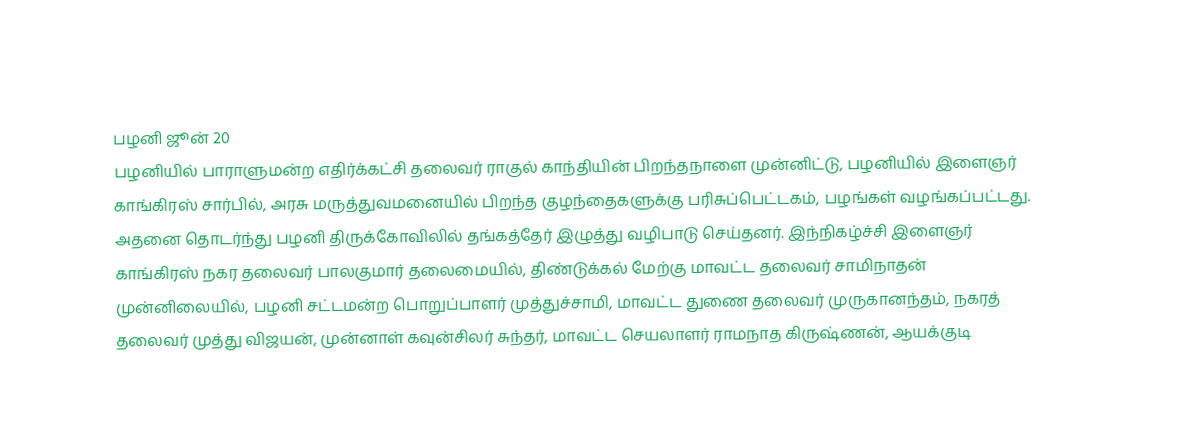பழனி ஜூன் 20
பழனியில் பாராளுமன்ற எதிர்க்கட்சி தலைவர் ராகுல் காந்தியின் பிறந்தநாளை முன்னிட்டு, பழனியில் இளைஞர் காங்கிரஸ் சார்பில், அரசு மருத்துவமனையில் பிறந்த குழந்தைகளுக்கு பரிசுப்பெட்டகம், பழங்கள் வழங்கப்பட்டது. அதனை தொடர்ந்து பழனி திருக்கோவிலில் தங்கத்தேர் இழுத்து வழிபாடு செய்தனர். இந்நிகழ்ச்சி இளைஞர் காங்கிரஸ் நகர தலைவர் பாலகுமார் தலைமையில், திண்டுக்கல் மேற்கு மாவட்ட தலைவர் சாமிநாதன் முன்னிலையில், பழனி சட்டமன்ற பொறுப்பாளர் முத்துச்சாமி, மாவட்ட துணை தலைவர் முருகானந்தம், நகரத் தலைவர் முத்து விஜயன், முன்னாள் கவுன்சிலர் சுந்தர், மாவட்ட செயலாளர் ராமநாத கிருஷ்ணன், ஆயக்குடி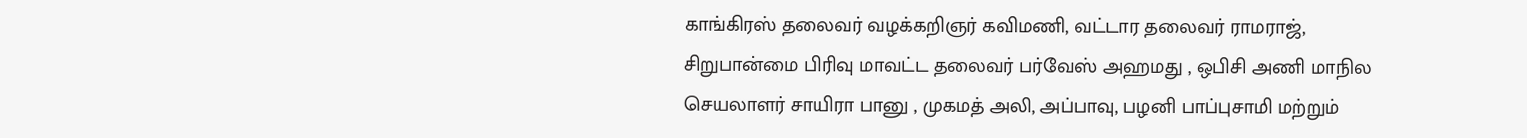காங்கிரஸ் தலைவர் வழக்கறிஞர் கவிமணி, வட்டார தலைவர் ராமராஜ், சிறுபான்மை பிரிவு மாவட்ட தலைவர் பர்வேஸ் அஹமது , ஒபிசி அணி மாநில செயலாளர் சாயிரா பானு , முகமத் அலி, அப்பாவு, பழனி பாப்புசாமி மற்றும்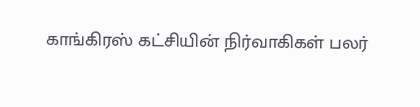காங்கிரஸ் கட்சியின் நிர்வாகிகள் பலர்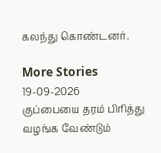கலந்து கொண்டனர்.

More Stories
19-09-2026
குப்பையை தரம் பிரித்து வழங்க வேண்டும்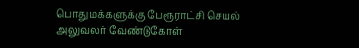பொதுமக்களுக்கு பேரூராட்சி செயல் அலுவலர் வேண்டுகோள்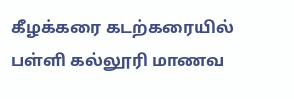கீழக்கரை கடற்கரையில் பள்ளி கல்லூரி மாணவ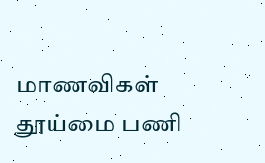மாணவிகள் தூய்மை பணி